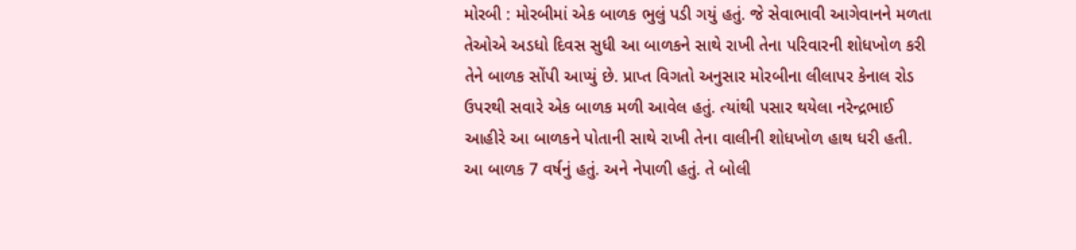મોરબી : મોરબીમાં એક બાળક ભુલું પડી ગયું હતું. જે સેવાભાવી આગેવાનને મળતા તેઓએ અડધો દિવસ સુધી આ બાળકને સાથે રાખી તેના પરિવારની શોધખોળ કરી તેને બાળક સોંપી આપ્યું છે. પ્રાપ્ત વિગતો અનુસાર મોરબીના લીલાપર કેનાલ રોડ ઉપરથી સવારે એક બાળક મળી આવેલ હતું. ત્યાંથી પસાર થયેલા નરેન્દ્રભાઈ આહીરે આ બાળકને પોતાની સાથે રાખી તેના વાલીની શોધખોળ હાથ ધરી હતી. આ બાળક 7 વર્ષનું હતું. અને નેપાળી હતું. તે બોલી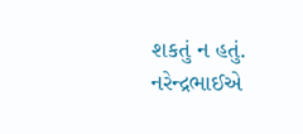શકતું ન હતું. નરેન્દ્રભાઈએ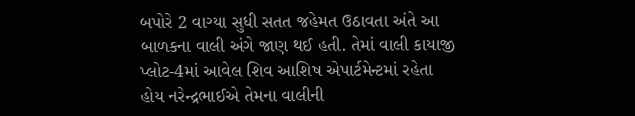બપોરે 2 વાગ્યા સુધી સતત જહેમત ઉઠાવતા અંતે આ બાળકના વાલી અંગે જાણ થઈ હતી. તેમાં વાલી કાયાજી પ્લોટ-4માં આવેલ શિવ આશિષ એપાર્ટમેન્ટમાં રહેતા હોય નરેન્દ્રભાઈએ તેમના વાલીની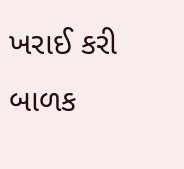ખરાઈ કરી બાળક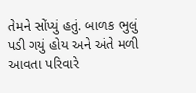તેમને સોંપ્યું હતું. બાળક ભુલું પડી ગયું હોય અને અંતે મળી આવતા પરિવારે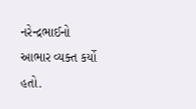નરેન્દ્રભાઈનો આભાર વ્યક્ત કર્યો હતો.